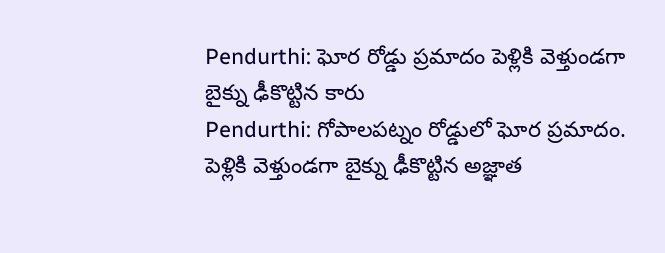Pendurthi: ఘోర రోడ్డు ప్రమాదం పెళ్లికి వెళ్తుండగా బైక్ను ఢీకొట్టిన కారు
Pendurthi: గోపాలపట్నం రోడ్డులో ఘోర ప్రమాదం. పెళ్లికి వెళ్తుండగా బైక్ను ఢీకొట్టిన అజ్ఞాత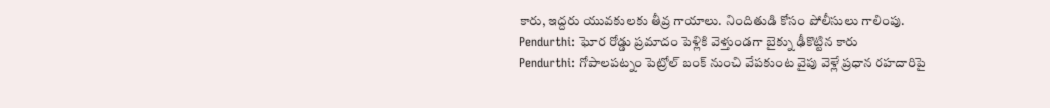కారు, ఇద్దరు యువకులకు తీవ్ర గాయాలు. నిందితుడి కోసం పోలీసులు గాలింపు.
Pendurthi: ఘోర రోడ్డు ప్రమాదం పెళ్లికి వెళ్తుండగా బైక్ను ఢీకొట్టిన కారు
Pendurthi: గోపాలపట్నం పెట్రోల్ బంక్ నుంచి వేపకుంట వైపు వెళ్లే ప్రధాన రహదారిపై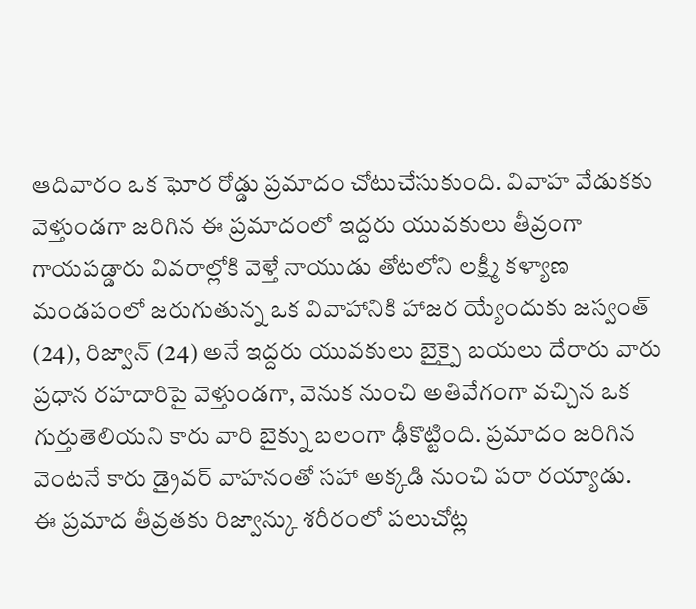ఆదివారం ఒక ఘోర రోడ్డు ప్రమాదం చోటుచేసుకుంది. వివాహ వేడుకకు వెళ్తుండగా జరిగిన ఈ ప్రమాదంలో ఇద్దరు యువకులు తీవ్రంగా గాయపడ్డారు వివరాల్లోకి వెళ్తే నాయుడు తోటలోని లక్ష్మీ కళ్యాణ మండపంలో జరుగుతున్న ఒక వివాహానికి హాజర య్యేందుకు జస్వంత్ (24), రిజ్వాన్ (24) అనే ఇద్దరు యువకులు బైక్పై బయలు దేరారు వారు ప్రధాన రహదారిపై వెళ్తుండగా, వెనుక నుంచి అతివేగంగా వచ్చిన ఒక గుర్తుతెలియని కారు వారి బైక్ను బలంగా ఢీకొట్టింది. ప్రమాదం జరిగిన వెంటనే కారు డ్రైవర్ వాహనంతో సహా అక్కడి నుంచి పరా రయ్యాడు.
ఈ ప్రమాద తీవ్రతకు రిజ్వాన్కు శరీరంలో పలుచోట్ల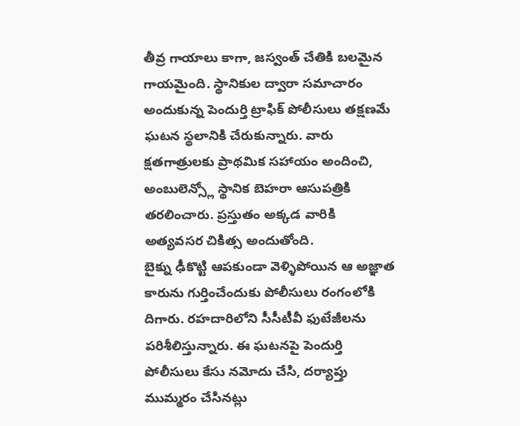తీవ్ర గాయాలు కాగా, జస్వంత్ చేతికి బలమైన గాయమైంది. స్థానికుల ద్వారా సమాచారం అందుకున్న పెందుర్తి ట్రాఫిక్ పోలీసులు తక్షణమే ఘటన స్థలానికి చేరుకున్నారు. వారు క్షతగాత్రులకు ప్రాథమిక సహాయం అందించి, అంబులెన్స్లో స్థానిక బెహరా ఆసుపత్రికి తరలించారు. ప్రస్తుతం అక్కడ వారికి అత్యవసర చికిత్స అందుతోంది.
బైక్ను ఢీకొట్టి ఆపకుండా వెళ్ళిపోయిన ఆ అజ్ఞాత కారును గుర్తించేందుకు పోలీసులు రంగంలోకి దిగారు. రహదారిలోని సీసీటీవీ ఫుటేజీలను పరిశీలిస్తున్నారు. ఈ ఘటనపై పెందుర్తి పోలీసులు కేసు నమోదు చేసి, దర్యాప్తు ముమ్మరం చేసినట్లు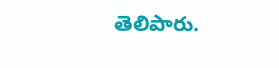తెలిపారు.